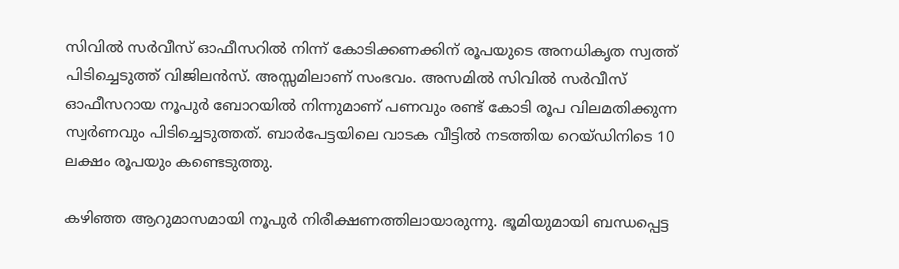സിവില്‍ സര്‍വീസ് ഓഫീസറില്‍ നിന്ന് കോടിക്കണക്കിന് രൂപയുടെ അനധികൃത സ്വത്ത് പിടിച്ചെടുത്ത് വിജിലന്‍സ്. അസ്സമിലാണ് സംഭവം. അസമില്‍ സിവില്‍ സര്‍വീസ് ഓഫീസറായ നൂപുര്‍ ബോറയില്‍ നിന്നുമാണ് പണവും രണ്ട് കോടി രൂപ വിലമതിക്കുന്ന സ്വര്‍ണവും പിടിച്ചെടുത്തത്. ബാര്‍പേട്ടയിലെ വാടക വീട്ടില്‍ നടത്തിയ റെയ്ഡിനിടെ 10 ലക്ഷം രൂപയും കണ്ടെടുത്തു.

കഴിഞ്ഞ ആറുമാസമായി നൂപുര്‍ നിരീക്ഷണത്തിലായാരുന്നു. ഭൂമിയുമായി ബന്ധപ്പെട്ട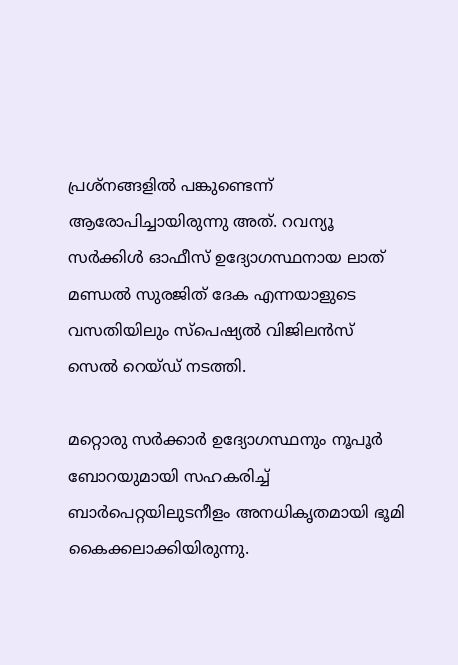പ്രശ്‌നങ്ങളില്‍ പങ്കുണ്ടെന്ന് ആരോപിച്ചായിരുന്നു അത്. റവന്യൂ സര്‍ക്കിള്‍ ഓഫീസ് ഉദ്യോഗസ്ഥനായ ലാത് മണ്ഡല്‍ സുരജിത് ദേക എന്നയാളുടെ വസതിയിലും സ്‌പെഷ്യല്‍ വിജിലന്‍സ് സെല്‍ റെയ്ഡ് നടത്തി.

മറ്റൊരു സര്‍ക്കാര്‍ ഉദ്യോഗസ്ഥനും നൂപൂര്‍ ബോറയുമായി സഹകരിച്ച് ബാര്‍പെറ്റയിലുടനീളം അനധികൃതമായി ഭൂമി കൈക്കലാക്കിയിരുന്നു.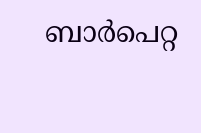ബാര്‍പെറ്റ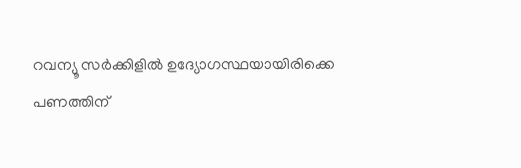റവന്യൂ സര്‍ക്കിളില്‍ ഉദ്യോഗസ്ഥയായിരിക്കെ പണത്തിന്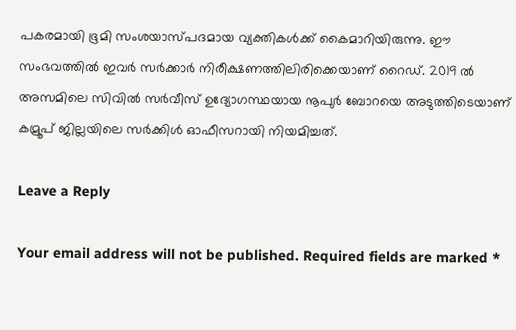പകരമായി ഭൂമി സംശയാസ്പദമായ വ്യക്തികള്‍ക്ക് കൈമാറിയിരുന്നു. ഈ സംഭവത്തില്‍ ഇവര്‍ സര്‍ക്കാര്‍ നിരീക്ഷണത്തിലിരിക്കെയാണ് റൈഡ്. 2019 ല്‍ അസമിലെ സിവില്‍ സര്‍വീസ് ഉദ്യോഗസ്ഥയായ നൂപുര്‍ ബോറയെ അടുത്തിടെയാണ് കമ്രൂപ് ജില്ലയിലെ സര്‍ക്കിള്‍ ഓഫീസറായി നിയമിച്ചത്.

Leave a Reply

Your email address will not be published. Required fields are marked *